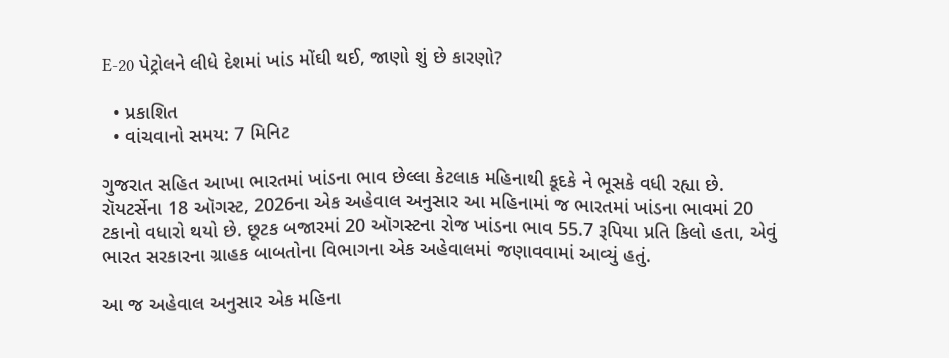E-20 પેટ્રોલને લીધે દેશમાં ખાંડ મોંઘી થઈ, જાણો શું છે કારણો?

  • પ્રકાશિત
  • વાંચવાનો સમય: 7 મિનિટ

ગુજરાત સહિત આખા ભારતમાં ખાંડના ભાવ છેલ્લા કેટલાક મહિનાથી કૂદકે ને ભૂસકે વધી રહ્યા છે. રૉયટર્સેના 18 ઑગસ્ટ, 2026ના એક અહેવાલ અનુસાર આ મહિનામાં જ ભારતમાં ખાંડના ભાવમાં 20 ટકાનો વધારો થયો છે. છૂટક બજારમાં 20 ઑગસ્ટના રોજ ખાંડના ભાવ 55.7 રૂપિયા પ્રતિ કિલો હતા, એવું ભારત સરકારના ગ્રાહક બાબતોના વિભાગના એક અહેવાલમાં જણાવવામાં આવ્યું હતું.

આ જ અહેવાલ અનુસાર એક મહિના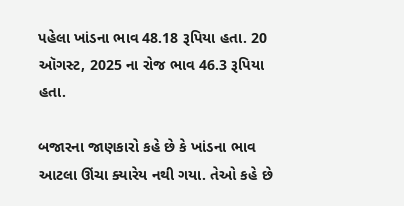પહેલા ખાંડના ભાવ 48.18 રૂપિયા હતા. 20 ઑગસ્ટ, 2025 ના રોજ ભાવ 46.3 રૂપિયા હતા.

બજારના જાણકારો કહે છે કે ખાંડના ભાવ આટલા ઊંચા ક્યારેય નથી ગયા. તેઓ કહે છે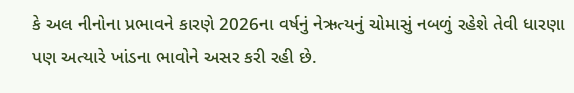કે અલ નીનોના પ્રભાવને કારણે 2026ના વર્ષનું નેઋત્યનું ચોમાસું નબળું રહેશે તેવી ધારણા પણ અત્યારે ખાંડના ભાવોને અસર કરી રહી છે.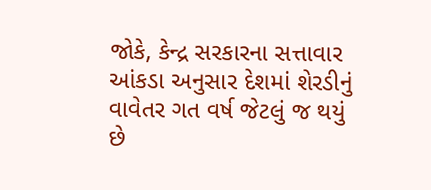જોકે, કેન્દ્ર સરકારના સત્તાવાર આંકડા અનુસાર દેશમાં શેરડીનું વાવેતર ગત વર્ષ જેટલું જ થયું છે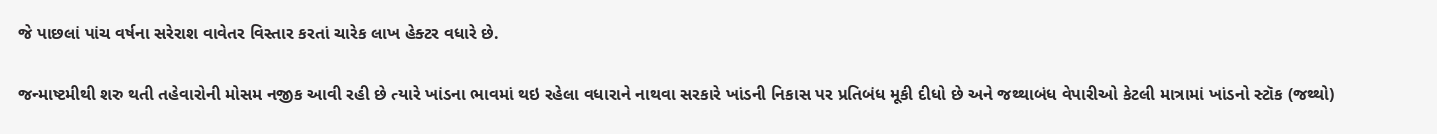જે પાછલાં પાંચ વર્ષના સરેરાશ વાવેતર વિસ્તાર કરતાં ચારેક લાખ હેક્ટર વધારે છે.

જન્માષ્ટમીથી શરુ થતી તહેવારોની મોસમ નજીક આવી રહી છે ત્યારે ખાંડના ભાવમાં થઇ રહેલા વધારાને નાથવા સરકારે ખાંડની નિકાસ પર પ્રતિબંધ મૂકી દીધો છે અને જથ્થાબંધ વેપારીઓ કેટલી માત્રામાં ખાંડનો સ્ટૉક (જથ્થો)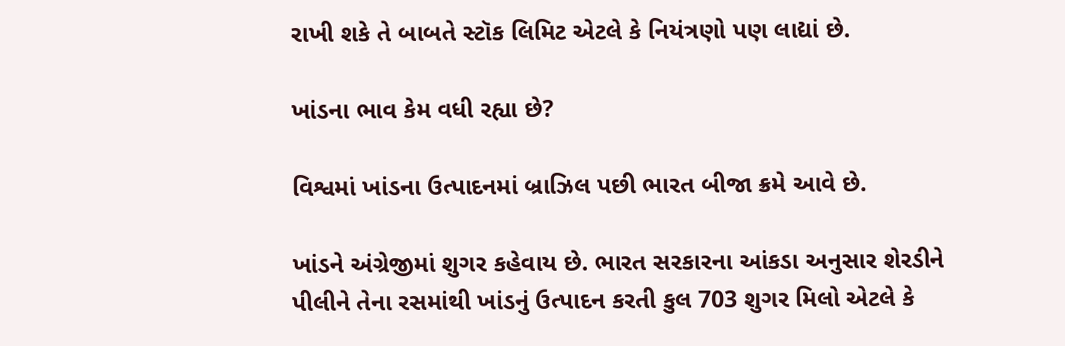રાખી શકે તે બાબતે સ્ટૉક લિમિટ એટલે કે નિયંત્રણો પણ લાદ્યાં છે.

ખાંડના ભાવ કેમ વધી રહ્યા છે?

વિશ્વમાં ખાંડના ઉત્પાદનમાં બ્રાઝિલ પછી ભારત બીજા ક્રમે આવે છે.

ખાંડને અંગ્રેજીમાં શુગર કહેવાય છે. ભારત સરકારના આંકડા અનુસાર શેરડીને પીલીને તેના રસમાંથી ખાંડનું ઉત્પાદન કરતી કુલ 703 શુગર મિલો એટલે કે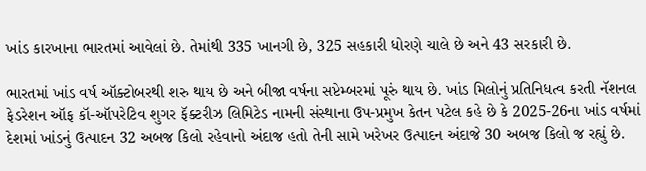ખાંડ કારખાના ભારતમાં આવેલાં છે. તેમાંથી 335 ખાનગી છે, 325 સહકારી ધોરણે ચાલે છે અને 43 સરકારી છે.

ભારતમાં ખાંડ વર્ષ ઑક્ટોબરથી શરુ થાય છે અને બીજા વર્ષના સપ્ટેમ્બરમાં પૂરું થાય છે. ખાંડ મિલોનું પ્રતિનિધત્વ કરતી નૅશનલ ફેડરેશન ઑફ કૉ-ઑપરેટિવ શુગર ફૅક્ટરીઝ લિમિટેડ નામની સંસ્થાના ઉપ-પ્રમુખ કેતન પટેલ કહે છે કે 2025-26ના ખાંડ વર્ષમાં દેશમાં ખાંડનું ઉત્પાદન 32 અબજ કિલો રહેવાનો અંદાજ હતો તેની સામે ખરેખર ઉત્પાદન અંદાજે 30 અબજ કિલો જ રહ્યું છે.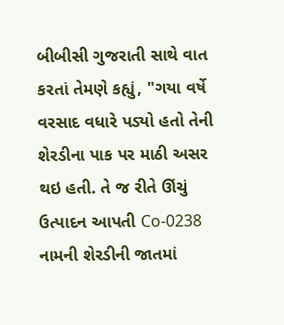બીબીસી ગુજરાતી સાથે વાત કરતાં તેમણે કહ્યું, "ગયા વર્ષે વરસાદ વધારે પડ્યો હતો તેની શેરડીના પાક પર માઠી અસર થઇ હતી. તે જ રીતે ઊંચું ઉત્પાદન આપતી Co-0238 નામની શેરડીની જાતમાં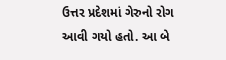ઉત્તર પ્રદેશમાં ગેરુનો રોગ આવી ગયો હતો. આ બે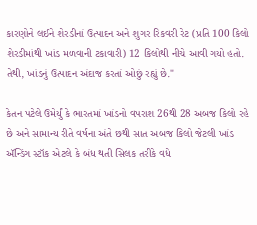કારણોને લઈને શેરડીનાં ઉત્પાદન અને શુગર રિકવરી રેટ (પ્રતિ 100 કિલો શેરડીમાંથી ખાંડ મળવાની ટકાવારી) 12 કિલોથી નીચે આવી ગયો હતો. તેથી, ખાંડનું ઉત્પાદન અંદાજ કરતાં ઓછું રહ્યું છે."

કેતન પટેલે ઉમેર્યું કે ભારતમાં ખાંડનો વપરાશ 26થી 28 અબજ કિલો રહે છે અને સામાન્ય રીતે વર્ષના અંતે છથી સાત અબજ કિલો જેટલી ખાંડ ઍન્ડિંગ સ્ટૉક એટલે કે બંધ થતી સિલક તરીકે વધે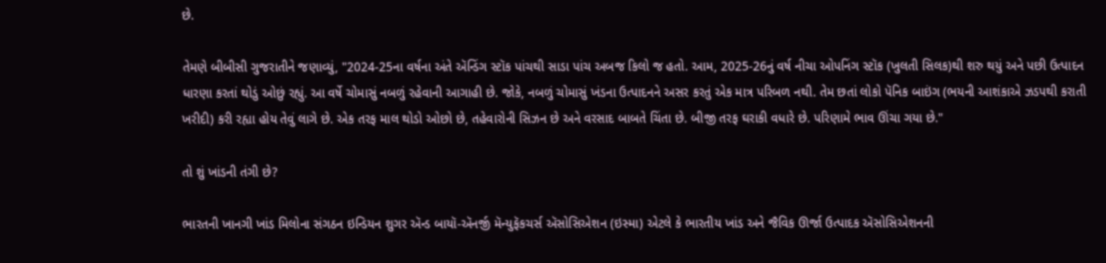છે.

તેમણે બીબીસી ગુજરાતીને જણાવ્યું, "2024-25ના વર્ષના અંતે ઍન્ડિંગ સ્ટૉક પાંચથી સાડા પાંચ અબજ કિલો જ હતો. આમ, 2025-26નું વર્ષ નીચા ઓપનિંગ સ્ટૉક (ખુલતી સિલક)થી શરુ થયું અને પછી ઉત્પાદન ધારણા કરતાં થોડું ઓછું રહ્યું. આ વર્ષે ચોમાસું નબળું રહેવાની આગાહી છે. જોકે, નબળું ચોમાસું ખંડના ઉત્પાદનને અસર કરતું એક માત્ર પરિબળ નથી. તેમ છતાં લોકો પૅનિક બાઇંગ (ભયની આશંકાએ ઝડપથી કરાતી ખરીદી) કરી રહ્યા હોય તેવું લાગે છે. એક તરફ માલ થોડો ઓછો છે, તહેવારોની સિઝન છે અને વરસાદ બાબતે ચિંતા છે. બીજી તરફ ઘરાકી વધારે છે. પરિણામે ભાવ ઊંચા ગયા છે."

તો શું ખાંડની તંગી છે?

ભારતની ખાનગી ખાંડ મિલોના સંગઠન ઇન્ડિયન શુગર ઍન્ડ બાયૉ-ઍનર્જી મૅન્યુફૅકચર્સ ઍસોસિએશન (ઇસ્મા) એટલે કે ભારતીય ખાંડ અને જૈવિક ઊર્જા ઉત્પાદક ઍસોસિએશનની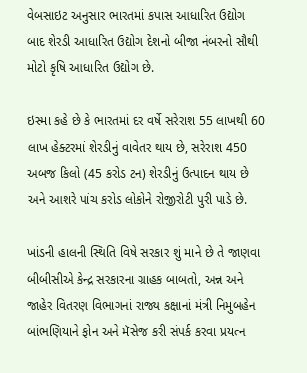વેબસાઇટ અનુસાર ભારતમાં કપાસ આધારિત ઉદ્યોગ બાદ શેરડી આધારિત ઉદ્યોગ દેશનો બીજા નંબરનો સૌથી મોટો કૃષિ આધારિત ઉદ્યોગ છે.

ઇસ્મા કહે છે કે ભારતમાં દર વર્ષે સરેરાશ 55 લાખથી 60 લાખ હેક્ટરમાં શેરડીનું વાવેતર થાય છે, સરેરાશ 450 અબજ કિલો (45 કરોડ ટન) શેરડીનું ઉત્પાદન થાય છે અને આશરે પાંચ કરોડ લોકોને રોજીરોટી પુરી પાડે છે.

ખાંડની હાલની સ્થિતિ વિષે સરકાર શું માને છે તે જાણવા બીબીસીએ કેન્દ્ર સરકારના ગ્રાહક બાબતો, અન્ન અને જાહેર વિતરણ વિભાગનાં રાજ્ય કક્ષાનાં મંત્રી નિમુબહેન બાંભણિયાને ફોન અને મૅસેજ કરી સંપર્ક કરવા પ્રયત્ન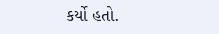કર્યો હતો.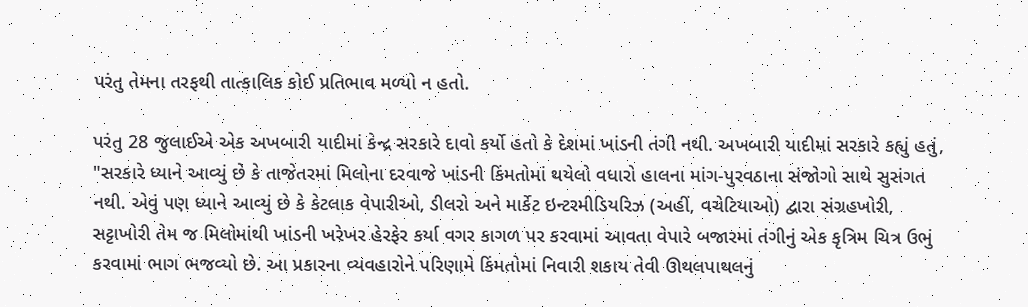પરંતુ તેમના તરફથી તાત્કાલિક કોઈ પ્રતિભાવ મળ્યો ન હતો.

પરંતુ 28 જુલાઈએ એક અખબારી યાદીમાં કેન્દ્ર સરકારે દાવો કર્યો હતો કે દેશમાં ખાંડની તંગી નથી. અખબારી યાદીમાં સરકારે કહ્યું હતું, "સરકારે ધ્યાને આવ્યું છે કે તાજેતરમાં મિલોના દરવાજે ખાંડની કિંમતોમાં થયેલો વધારો હાલના માંગ-પુરવઠાના સંજોગો સાથે સુસંગત નથી. એવું પણ ધ્યાને આવ્યું છે કે કેટલાક વેપારીઓ, ડીલરો અને માર્કેટ ઇન્ટરમીડિયરિઝ (અહીં, વચેટિયાઓ) દ્વારા સંગ્રહખોરી, સટ્ટાખોરી તેમ જ મિલોમાંથી ખાંડની ખરેખર હેરફેર કર્યા વગર કાગળ પર કરવામાં આવતા વેપારે બજારમાં તંગીનું એક કૃત્રિમ ચિત્ર ઉભું કરવામાં ભાગ ભજવ્યો છે. આ પ્રકારના વ્યવહારોને પરિણામે કિંમતોમાં નિવારી શકાય તેવી ઊથલપાથલનું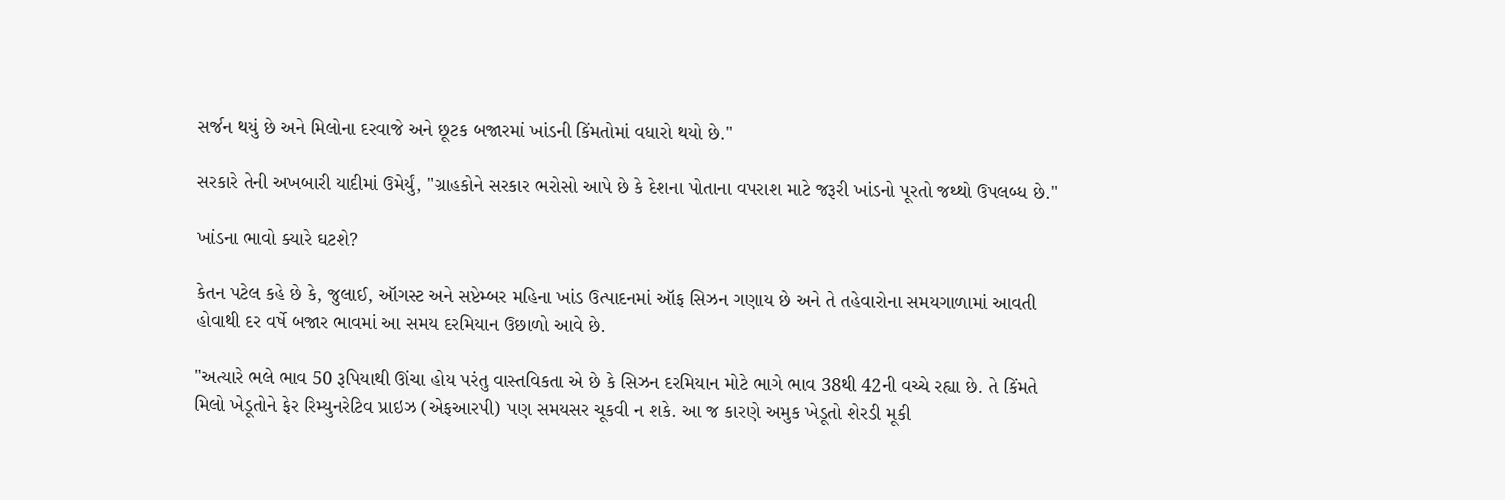સર્જન થયું છે અને મિલોના દરવાજે અને છૂટક બજારમાં ખાંડની કિંમતોમાં વધારો થયો છે."

સરકારે તેની અખબારી યાદીમાં ઉમેર્યું, "ગ્રાહકોને સરકાર ભરોસો આપે છે કે દેશના પોતાના વપરાશ માટે જરૂરી ખાંડનો પૂરતો જથ્થો ઉપલબ્ધ છે."

ખાંડના ભાવો ક્યારે ઘટશે?

કેતન પટેલ કહે છે કે, જુલાઈ, ઑગસ્ટ અને સપ્ટેમ્બર મહિના ખાંડ ઉત્પાદનમાં ઑફ સિઝન ગણાય છે અને તે તહેવારોના સમયગાળામાં આવતી હોવાથી દર વર્ષે બજાર ભાવમાં આ સમય દરમિયાન ઉછાળો આવે છે.

"અત્યારે ભલે ભાવ 50 રૂપિયાથી ઊંચા હોય પરંતુ વાસ્તવિકતા એ છે કે સિઝન દરમિયાન મોટે ભાગે ભાવ 38થી 42ની વચ્ચે રહ્યા છે. તે કિંમતે મિલો ખેડૂતોને ફેર રિમ્યુનરેટિવ પ્રાઇઝ (એફઆરપી) પણ સમયસર ચૂકવી ન શકે. આ જ કારણે અમુક ખેડૂતો શેરડી મૂકી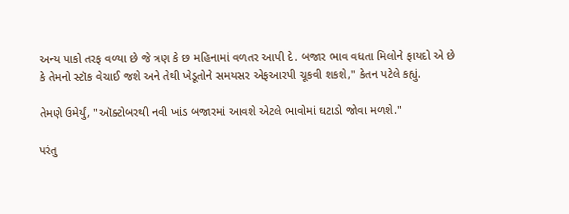અન્ય પાકો તરફ વળ્યા છે જે ત્રણ કે છ મહિનામાં વળતર આપી દે. બજાર ભાવ વધતા મિલોને ફાયદો એ છે કે તેમનો સ્ટૉક વેચાઈ જશે અને તેથી ખેડૂતોને સમયસર એફઆરપી ચૂકવી શકશે," કેતન પટેલે કહ્યું.

તેમણે ઉમેર્યું, "ઑક્ટોબરથી નવી ખાંડ બજારમાં આવશે એટલે ભાવોમાં ઘટાડો જોવા મળશે."

પરંતુ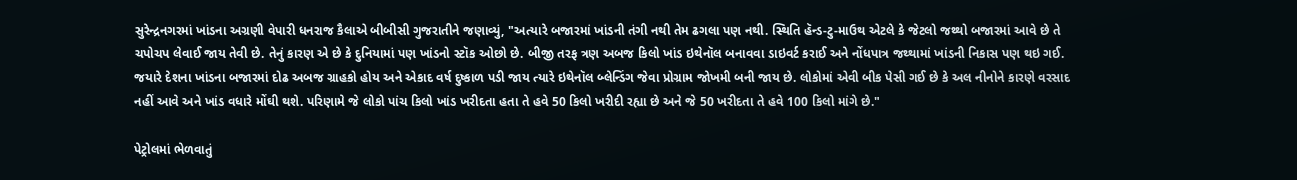સુરેન્દ્રનગરમાં ખાંડના અગ્રણી વેપારી ધનરાજ કૈલાએ બીબીસી ગુજરાતીને જણાવ્યું, "અત્યારે બજારમાં ખાંડની તંગી નથી તેમ ઢગલા પણ નથી. સ્થિતિ હૅન્ડ-ટુ-માઉથ એટલે કે જેટલો જથ્થો બજારમાં આવે છે તે ચપોચપ લેવાઈ જાય તેવી છે. તેનું કારણ એ છે કે દુનિયામાં પણ ખાંડનો સ્ટૉક ઓછો છે. બીજી તરફ ત્રણ અબજ કિલો ખાંડ ઇથેનૉલ બનાવવા ડાઇવર્ટ કરાઈ અને નોંધપાત્ર જથ્થામાં ખાંડની નિકાસ પણ થઇ ગઈ. જયારે દેશના ખાંડના બજારમાં દોઢ અબજ ગ્રાહકો હોય અને એકાદ વર્ષ દુષ્કાળ પડી જાય ત્યારે ઇથેનૉલ બ્લેન્ડિંગ જેવા પ્રોગ્રામ જોખમી બની જાય છે. લોકોમાં એવી બીક પેસી ગઈ છે કે અલ નીનોને કારણે વરસાદ નહીં આવે અને ખાંડ વધારે મોંઘી થશે. પરિણામે જે લોકો પાંચ કિલો ખાંડ ખરીદતા હતા તે હવે 50 કિલો ખરીદી રહ્યા છે અને જે 50 ખરીદતા તે હવે 100 કિલો માંગે છે."

પેટ્રોલમાં ભેળવાતું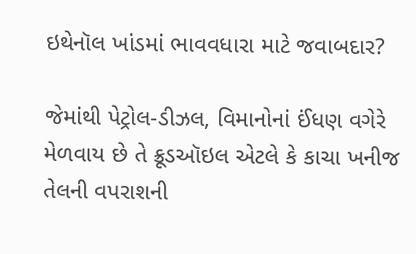ઇથેનૉલ ખાંડમાં ભાવવધારા માટે જવાબદાર?

જેમાંથી પેટ્રોલ-ડીઝલ, વિમાનોનાં ઈંધણ વગેરે મેળવાય છે તે ક્રૂડઑઇલ એટલે કે કાચા ખનીજ તેલની વપરાશની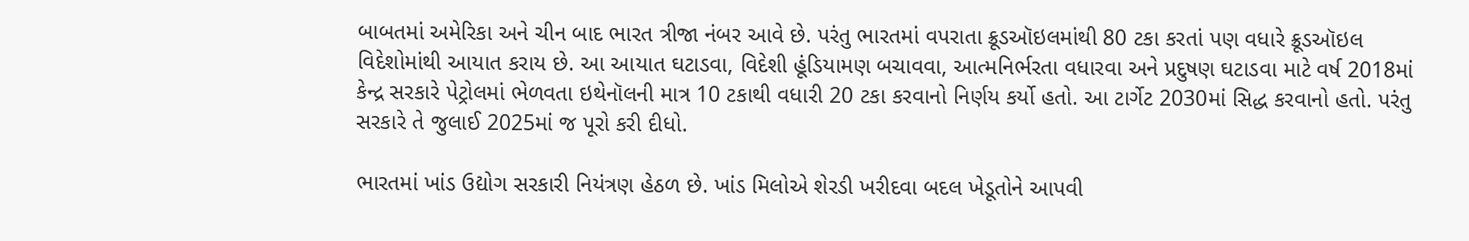બાબતમાં અમેરિકા અને ચીન બાદ ભારત ત્રીજા નંબર આવે છે. પરંતુ ભારતમાં વપરાતા ક્રૂડઑઇલમાંથી 80 ટકા કરતાં પણ વધારે ક્રૂડઑઇલ વિદેશોમાંથી આયાત કરાય છે. આ આયાત ઘટાડવા, વિદેશી હૂંડિયામણ બચાવવા, આત્મનિર્ભરતા વધારવા અને પ્રદુષણ ઘટાડવા માટે વર્ષ 2018માં કેન્દ્ર સરકારે પેટ્રોલમાં ભેળવતા ઇથેનૉલની માત્ર 10 ટકાથી વધારી 20 ટકા કરવાનો નિર્ણય કર્યો હતો. આ ટાર્ગેટ 2030માં સિદ્ધ કરવાનો હતો. પરંતુ સરકારે તે જુલાઈ 2025માં જ પૂરો કરી દીધો.

ભારતમાં ખાંડ ઉદ્યોગ સરકારી નિયંત્રણ હેઠળ છે. ખાંડ મિલોએ શેરડી ખરીદવા બદલ ખેડૂતોને આપવી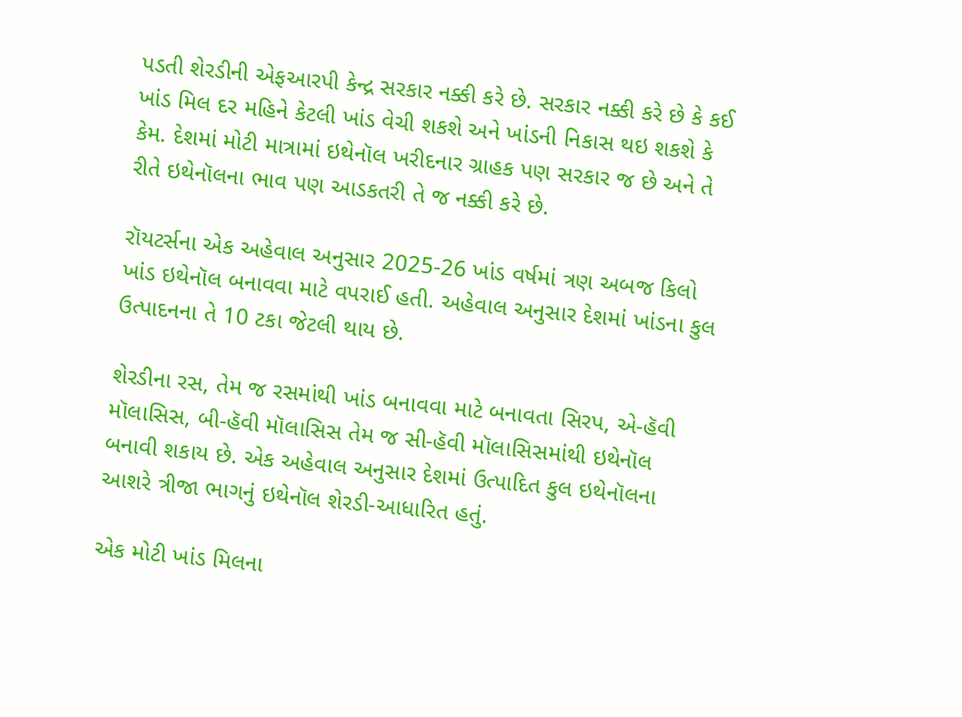પડતી શેરડીની એફઆરપી કેન્દ્ર સરકાર નક્કી કરે છે. સરકાર નક્કી કરે છે કે કઈ ખાંડ મિલ દર મહિને કેટલી ખાંડ વેચી શકશે અને ખાંડની નિકાસ થઇ શકશે કે કેમ. દેશમાં મોટી માત્રામાં ઇથેનૉલ ખરીદનાર ગ્રાહક પણ સરકાર જ છે અને તે રીતે ઇથેનૉલના ભાવ પણ આડકતરી તે જ નક્કી કરે છે.

રૉયટર્સના એક અહેવાલ અનુસાર 2025-26 ખાંડ વર્ષમાં ત્રણ અબજ કિલો ખાંડ ઇથેનૉલ બનાવવા માટે વપરાઈ હતી. અહેવાલ અનુસાર દેશમાં ખાંડના કુલ ઉત્પાદનના તે 10 ટકા જેટલી થાય છે.

શેરડીના રસ, તેમ જ રસમાંથી ખાંડ બનાવવા માટે બનાવતા સિરપ, એ-હૅવી મૉલાસિસ, બી-હૅવી મૉલાસિસ તેમ જ સી-હૅવી મૉલાસિસમાંથી ઇથેનૉલ બનાવી શકાય છે. એક અહેવાલ અનુસાર દેશમાં ઉત્પાદિત કુલ ઇથેનૉલના આશરે ત્રીજા ભાગનું ઇથેનૉલ શેરડી-આધારિત હતું.

એક મોટી ખાંડ મિલના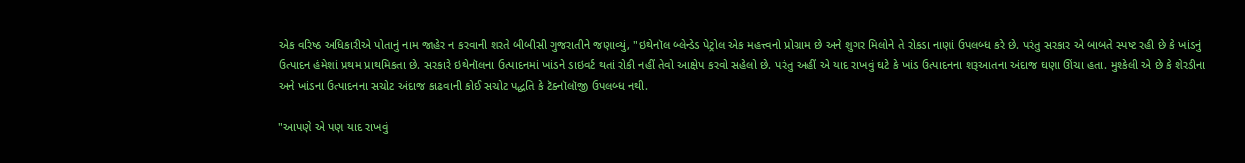એક વરિષ્ઠ અધિકારીએ પોતાનું નામ જાહેર ન કરવાની શરતે બીબીસી ગુજરાતીને જણાવ્યું, "ઇથેનૉલ બ્લેન્ડેડ પેટ્રોલ એક મહત્ત્વનો પ્રોગ્રામ છે અને શુગર મિલોને તે રોકડા નાણાં ઉપલબ્ધ કરે છે. પરંતુ સરકાર એ બાબતે સ્પષ્ટ રહી છે કે ખાંડનું ઉત્પાદન હંમેશાં પ્રથમ પ્રાથમિકતા છે. સરકારે ઇથેનૉલના ઉત્પાદનમાં ખાંડને ડાઇવર્ટ થતાં રોકી નહીં તેવો આક્ષેપ કરવો સહેલો છે. પરંતુ અહીં એ યાદ રાખવું ઘટે કે ખાંડ ઉત્પાદનના શરૂઆતના અંદાજ ઘણા ઊંચા હતા. મુશ્કેલી એ છે કે શેરડીના અને ખાંડના ઉત્પાદનના સચોટ અંદાજ કાઢવાની કોઈ સચોટ પદ્ધતિ કે ટૅક્નૉલૉજી ઉપલબ્ધ નથી.

"આપણે એ પણ યાદ રાખવું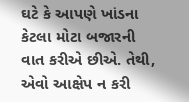ઘટે કે આપણે ખાંડના કેટલા મોટા બજારની વાત કરીએ છીએ. તેથી, એવો આક્ષેપ ન કરી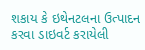શકાય કે ઇથેનટલના ઉત્પાદન કરવા ડાઇવર્ટ કરાયેલી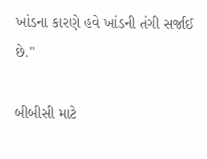ખાંડના કારણે હવે ખાંડની તંગી સર્જાઈ છે."

બીબીસી માટે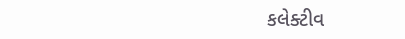કલેક્ટીવ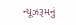ન્યૂઝરૂમનું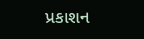પ્રકાશન